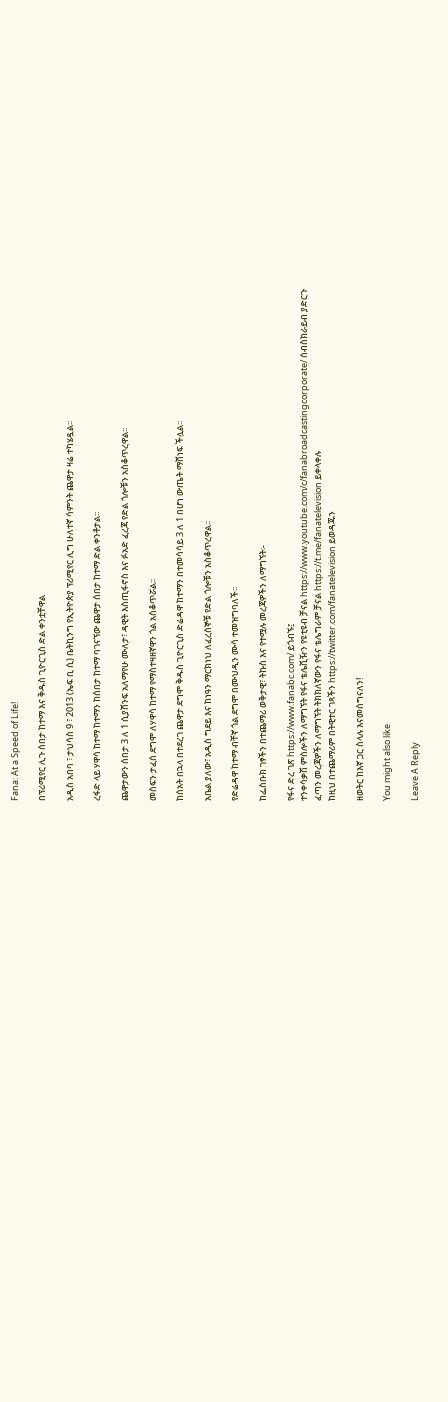Fana: At a Speed of Life!

በፕሪሚየር ሊጉ ሰበታ ከተማ እና ቅዱስ ጊዮርጊስ ድል ቀንቷቸዋል

አዲስ አበባ ፣ ታህሳስ 9 ፣ 2013 (ኤፍ ቢ ሲ) ቤትኪንግ የኢትዮጵያ ፕሪሚየር ሊግ ሁለተኛ ሳምንት ጨዋታ ዛሬ ተካሄዷል፡፡

ረፋድ ላይ ሃዋሳ ከተማ ከተማን ከሰበታ ከተማ ባገናኘው ጨዋታ ሰበታ ከተማ ድል ቀንቶታል፡፡

ጨዋታውን ሰበታ 3 ለ 1 ሲያሸንፍ አለማየሁ ሙለታ፣ ዳዊት እስጢፋኖስ እና ፉአድ ፈረጃ የድል ጎሎቹን አስቆጥረዋል፡፡

መስፍን ታፈሰ ደግሞ ለሃዋሳ ከተማ የማስተዛዘኛዋን ጎል አስቆጥሯል፡፡

ከሰአት በኋላ በተደረገ ጨዋታ ደግሞ ቅዱስ ጊዮርጊስ ድሬዳዋ ከተማን በተመሳሳይ 3 ለ 1 በሆነ ውጤት ማሸነፍ ችሏል፡፡

አቤል ያለው፣ አዲስ ግደይ እና ከነዓን ማርክነህ ለፈረሰኞቹ የድል ጎሎቹን አስቆጥረዋል፡፡

የድሬዳዋ ከተማ ብቸኛ ጎል ደግሞ በሙህዲን ሙሳ ተመዝግባለች፡፡

ከፌስቡክ ገፃችን በተጨማሪ ወቅታዊ፣ ትኩስ እና የተሟሉ መረጃዎችን ለማግኘት፡-

የፋና ድረ ገጽ https://www.fanabc.com/ ይጎብኙ፤
ተንቀሳቃሽ ምስሎችን ለማግኘት የፋና ቴሌቪዥን የዩቲዩብ ቻናል https://www.youtube.com/c/fanabroadcastingcorporate/ ሰብስክራይብ ያድርጉ
ፈጣን መረጃዎችን ለማግኘት ትክክለኛውን የፋና ቴሌግራም ቻናል https://t.me/fanatelevision ይቀላቀሉ
ከዚህ በተጨማሪም በትዊተር ገጻችን https://twitter.com/fanatelevision ይወዳጁን

ዘወትር ከእኛ ጋር ስላሉ እናመሰግናለን!

You might also like

Leave A Reply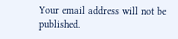Your email address will not be published.